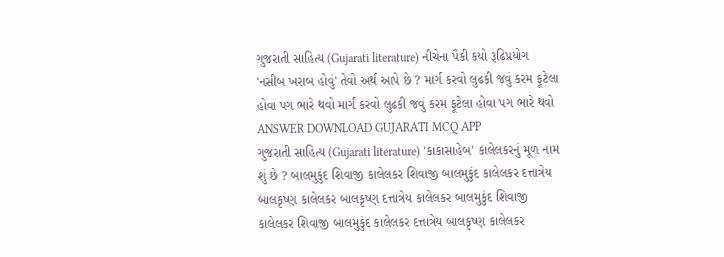ગુજરાતી સાહિત્ય (Gujarati literature) નીચેના પૈકી કયો રૂઢિપ્રયોગ 'નસીબ ખરાબ હોવું' તેવો અર્થ આપે છે ? માર્ગ કરવો લુઢકી જવું કરમ ફૂટેલા હોવા પગ ભારે થવો માર્ગ કરવો લુઢકી જવું કરમ ફૂટેલા હોવા પગ ભારે થવો ANSWER DOWNLOAD GUJARATI MCQ APP
ગુજરાતી સાહિત્ય (Gujarati literature) 'કાકાસાહેબ' કાલેલકરનું મૂળ નામ શું છે ? બાલમુકુંદ શિવાજી કાલેલકર શિવાજી બાલમુકુંદ કાલેલકર દત્તાત્રેય બાલકૃષ્ણ કાલેલકર બાલકૃષ્ણ દત્તાત્રેય કાલેલકર બાલમુકુંદ શિવાજી કાલેલકર શિવાજી બાલમુકુંદ કાલેલકર દત્તાત્રેય બાલકૃષ્ણ કાલેલકર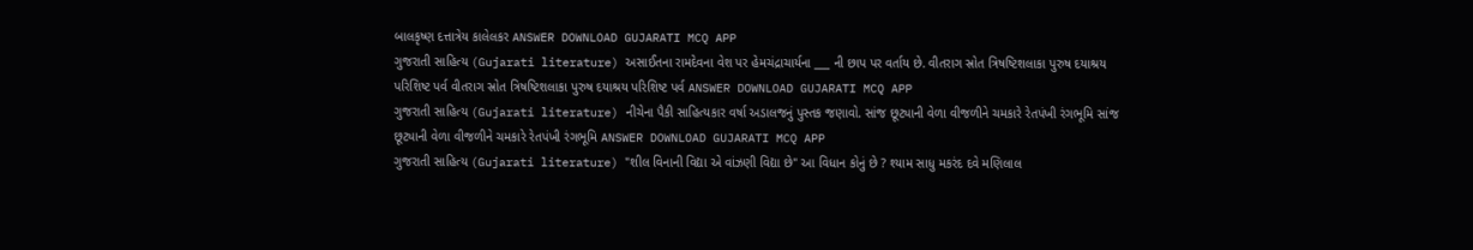બાલકૃષ્ણ દત્તાત્રેય કાલેલકર ANSWER DOWNLOAD GUJARATI MCQ APP
ગુજરાતી સાહિત્ય (Gujarati literature) અસાઈતના રામદેવના વેશ પર હેમચંદ્રાચાર્યના ___ ની છાપ પર વર્તાય છે. વીતરાગ સ્રોત ત્રિષષ્ટિશલાકા પુરુષ દયાશ્રય પરિશિષ્ટ પર્વ વીતરાગ સ્રોત ત્રિષષ્ટિશલાકા પુરુષ દયાશ્રય પરિશિષ્ટ પર્વ ANSWER DOWNLOAD GUJARATI MCQ APP
ગુજરાતી સાહિત્ય (Gujarati literature) નીચેના પૈકી સાહિત્યકાર વર્ષા અડાલજનું પુસ્તક જણાવો. સાંજ છૂટ્યાની વેળા વીજળીને ચમકારે રેતપંખી રંગભૂમિ સાંજ છૂટ્યાની વેળા વીજળીને ચમકારે રેતપંખી રંગભૂમિ ANSWER DOWNLOAD GUJARATI MCQ APP
ગુજરાતી સાહિત્ય (Gujarati literature) "શીલ વિનાની વિદ્યા એ વાંઝણી વિદ્યા છે" આ વિધાન કોનું છે ? શ્યામ સાધુ મકરંદ દવે મણિલાલ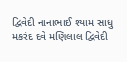દ્વિવેદી નાનાભાઈ શ્યામ સાધુ મકરંદ દવે મણિલાલ દ્વિવેદી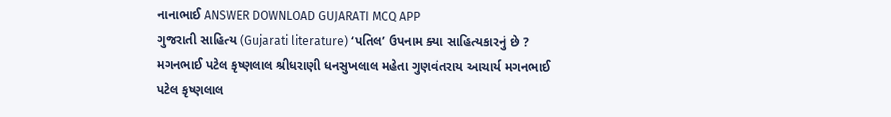નાનાભાઈ ANSWER DOWNLOAD GUJARATI MCQ APP
ગુજરાતી સાહિત્ય (Gujarati literature) ‘પતિલ’ ઉપનામ ક્યા સાહિત્યકારનું છે ? મગનભાઈ પટેલ કૃષ્ણલાલ શ્રીધરાણી ધનસુખલાલ મહેતા ગુણવંતરાય આચાર્ય મગનભાઈ પટેલ કૃષ્ણલાલ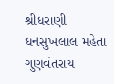શ્રીધરાણી ધનસુખલાલ મહેતા ગુણવંતરાય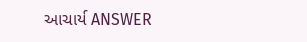આચાર્ય ANSWER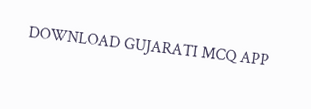DOWNLOAD GUJARATI MCQ APP